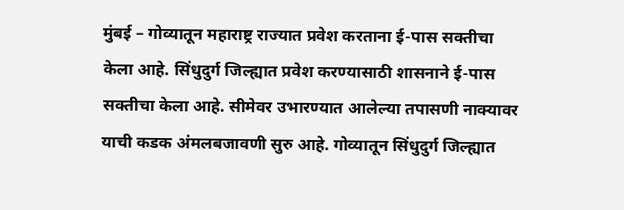मुंबई – गोव्यातून महाराष्ट्र राज्यात प्रवेश करताना ई-पास सक्तीचा केला आहे. सिंधुदुर्ग जिल्ह्यात प्रवेश करण्यासाठी शासनाने ई-पास सक्तीचा केला आहे. सीमेवर उभारण्यात आलेल्या तपासणी नाक्यावर याची कडक अंमलबजावणी सुरु आहे. गोव्यातून सिंधुदुर्ग जिल्ह्यात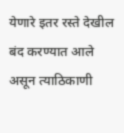येणारे इतर रस्ते देखील बंद करण्यात आले असून त्याठिकाणी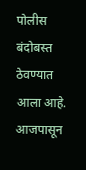पोलीस बंदोबस्त ठेवण्यात आला आहे.
आजपासून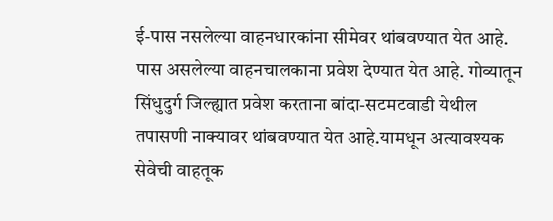ई-पास नसलेल्या वाहनधारकांना सीमेवर थांबवण्यात येत आहे. पास असलेल्या वाहनचालकाना प्रवेश देण्यात येत आहे. गोव्यातून सिंधुदुर्ग जिल्ह्यात प्रवेश करताना बांदा-सटमटवाडी येथील तपासणी नाक्यावर थांबवण्यात येत आहे.यामधून अत्यावश्यक सेवेची वाहतूक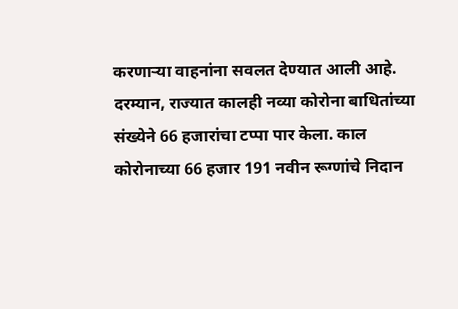करणाऱ्या वाहनांना सवलत देण्यात आली आहे.
दरम्यान, राज्यात कालही नव्या कोरोना बाधितांच्या संख्येने 66 हजारांचा टप्पा पार केला. काल कोरोनाच्या 66 हजार 191 नवीन रूग्णांचे निदान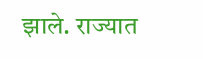झाले. राज्यात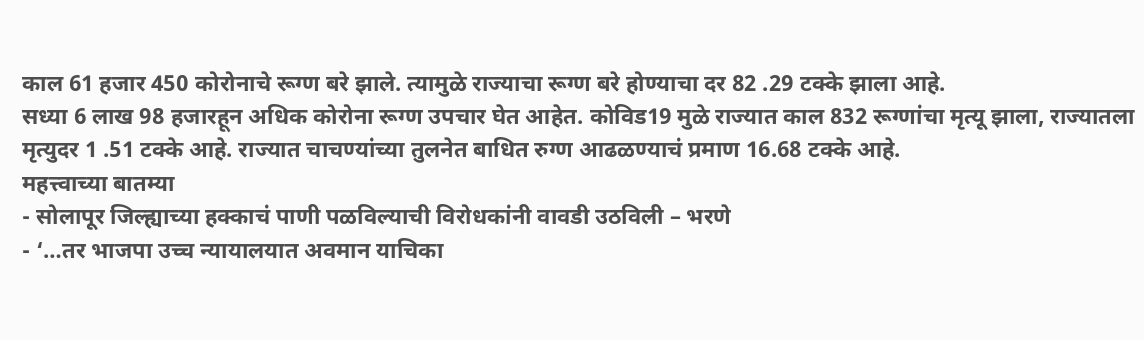काल 61 हजार 450 कोरोनाचे रूग्ण बरे झाले. त्यामुळे राज्याचा रूग्ण बरे होण्याचा दर 82 .29 टक्के झाला आहे.
सध्या 6 लाख 98 हजारहून अधिक कोरोना रूग्ण उपचार घेत आहेत. कोविड19 मुळे राज्यात काल 832 रूग्णांचा मृत्यू झाला, राज्यातला मृत्युदर 1 .51 टक्के आहे. राज्यात चाचण्यांच्या तुलनेत बाधित रुग्ण आढळण्याचं प्रमाण 16.68 टक्के आहे.
महत्त्वाच्या बातम्या
- सोलापूर जिल्ह्याच्या हक्काचं पाणी पळविल्याची विरोधकांनी वावडी उठविली – भरणे
- ‘…तर भाजपा उच्च न्यायालयात अवमान याचिका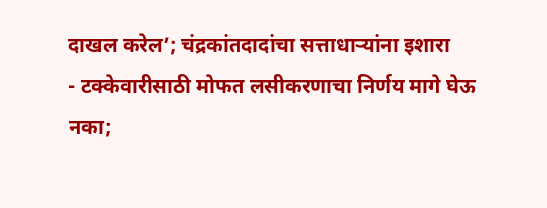दाखल करेल’; चंद्रकांतदादांचा सत्ताधाऱ्यांना इशारा
- टक्केवारीसाठी मोफत लसीकरणाचा निर्णय मागे घेऊ नका;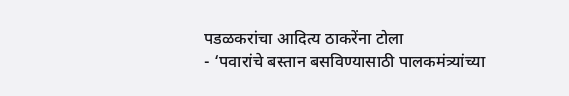पडळकरांचा आदित्य ठाकरेंना टोला
- ‘पवारांचे बस्तान बसविण्यासाठी पालकमंत्र्यांच्या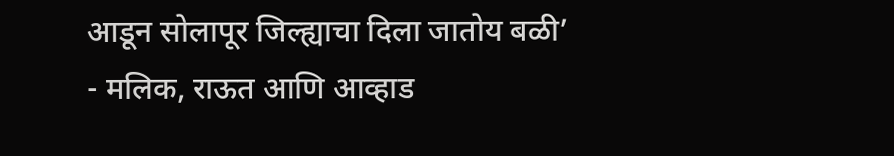आडून सोलापूर जिल्ह्याचा दिला जातोय बळी’
- मलिक, राऊत आणि आव्हाड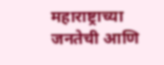महाराष्ट्राच्या जनतेची आणि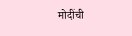मोदींची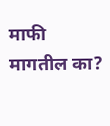माफी मागतील का?